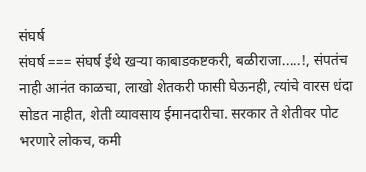संघर्ष
संघर्ष === संघर्ष ईथे खऱ्या काबाडकष्टकरी, बळीराजा.....!, संपतंच नाही आनंत काळचा, लाखो शेतकरी फासी घेऊनही, त्यांचे वारस धंदा सोडत नाहीत, शेती व्यावसाय ईमानदारीचा. सरकार ते शेतीवर पोट भरणारे लोकच, कमी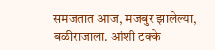समजतात आज, मजबुर झालेल्या, बळीराजाला. आंशी टक्के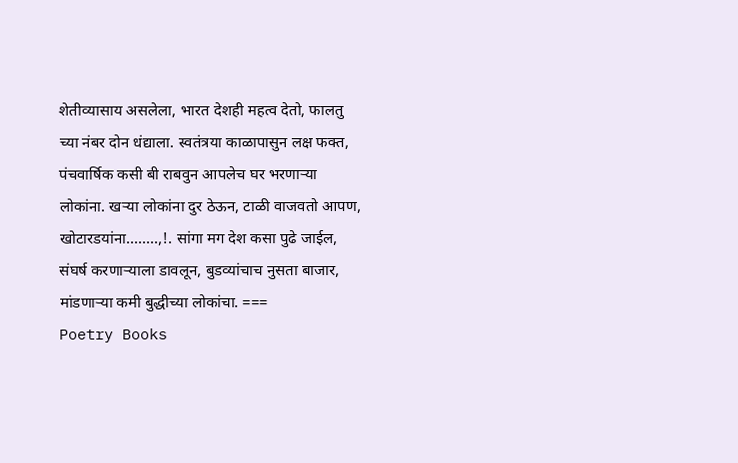शेतीव्यासाय असलेला, भारत देशही महत्व देतो, फालतु च्या नंबर दोन धंद्याला. स्वतंत्रया काळापासुन लक्ष फक्त, पंचवार्षिक कसी बी राबवुन आपलेच घर भरणाऱ्या लोकांना. खऱ्या लोकांना दुर ठेऊन, टाळी वाजवतो आपण, खोटारडयांना........,!. सांगा मग देश कसा पुढे जाईल, संघर्ष करणाऱ्याला डावलून, बुडव्यांचाच नुसता बाजार, मांडणाऱ्या कमी बुद्धीच्या लोकांचा. ===
Poetry Books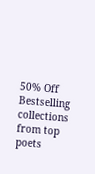50% Off
Bestselling collections from top poets